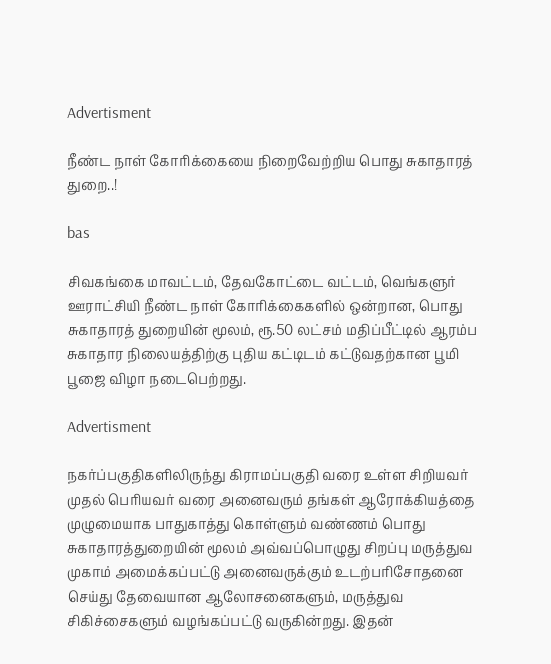Advertisment

நீண்ட நாள் கோரிக்கையை நிறைவேற்றிய பொது சுகாதாரத் துறை..!

bas

சிவகங்கை மாவட்டம், தேவகோட்டை வட்டம், வெங்களுர் ஊராட்சியி நீண்ட நாள் கோரிக்கைகளில் ஒன்றான, பொது சுகாதாரத் துறையின் மூலம், ரூ.50 லட்சம் மதிப்பீட்டில் ஆரம்ப சுகாதார நிலையத்திற்கு புதிய கட்டிடம் கட்டுவதற்கான பூமி பூஜை விழா நடைபெற்றது.

Advertisment

நகர்ப்பகுதிகளிலிருந்து கிராமப்பகுதி வரை உள்ள சிறியவர் முதல் பெரியவர் வரை அனைவரும் தங்கள் ஆரோக்கியத்தை முழுமையாக பாதுகாத்து கொள்ளும் வண்ணம் பொது சுகாதாரத்துறையின் மூலம் அவ்வப்பொழுது சிறப்பு மருத்துவ முகாம் அமைக்கப்பட்டு அனைவருக்கும் உடற்பரிசோதனை செய்து தேவையான ஆலோசனைகளும், மருத்துவ சிகிச்சைகளும் வழங்கப்பட்டு வருகின்றது. இதன்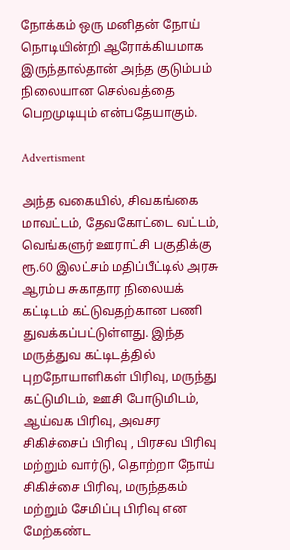நோக்கம் ஒரு மனிதன் நோய் நொடியின்றி ஆரோக்கியமாக இருந்தால்தான் அந்த குடும்பம் நிலையான செல்வத்தை பெறமுடியும் என்பதேயாகும்.

Advertisment

அந்த வகையில், சிவகங்கை மாவட்டம், தேவகோட்டை வட்டம், வெங்களுர் ஊராட்சி பகுதிக்கு ரூ.60 இலட்சம் மதிப்பீட்டில் அரசு ஆரம்ப சுகாதார நிலையக் கட்டிடம் கட்டுவதற்கான பணி துவக்கப்பட்டுள்ளது. இந்த மருத்துவ கட்டிடத்தில் புறநோயாளிகள் பிரிவு, மருந்து கட்டுமிடம், ஊசி போடுமிடம், ஆய்வக பிரிவு, அவசர சிகிச்சைப் பிரிவு , பிரசவ பிரிவு மற்றும் வார்டு, தொற்றா நோய் சிகிச்சை பிரிவு, மருந்தகம் மற்றும் சேமிப்பு பிரிவு என மேற்கண்ட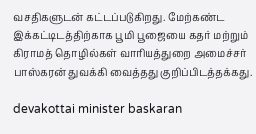வசதிகளுடன் கட்டப்படுகிறது. மேற்கண்ட இக்கட்டிடத்திற்காக பூமி பூஜையை கதர் மற்றும் கிராமத் தொழில்கள் வாரியத்துறை அமைச்சர் பாஸ்கரன் துவக்கி வைத்தது குறிப்பிடத்தக்கது.

devakottai minister baskaran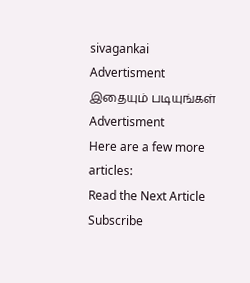sivagankai
Advertisment
இதையும் படியுங்கள்
Advertisment
Here are a few more articles:
Read the Next Article
Subscribe